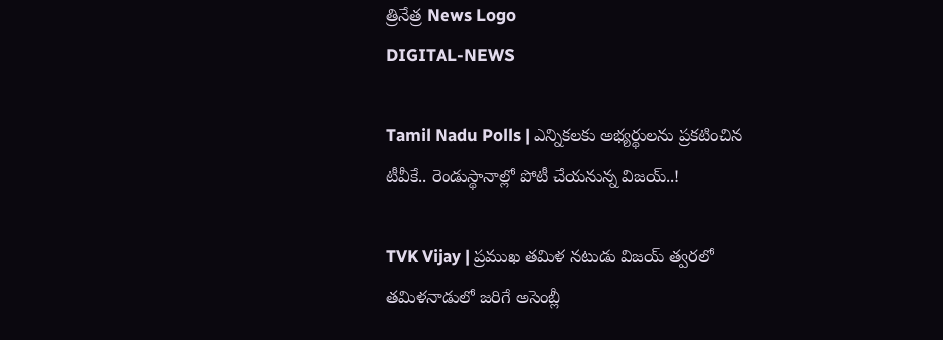త్రినేత్ర News Logo
DIGITAL-NEWS

Tamil Nadu Polls | ఎన్నిక‌ల‌కు అభ్య‌ర్థుల‌ను ప్ర‌క‌టించిన టీవీకే.. రెండుస్థానాల్లో పోటీ చేయ‌నున్న విజ‌య్‌..!

TVK Vijay | ప్ర‌ముఖ త‌మిళ న‌టుడు విజ‌య్ త్వ‌ర‌లో త‌మిళ‌నాడులో జ‌రిగే అసెంబ్లీ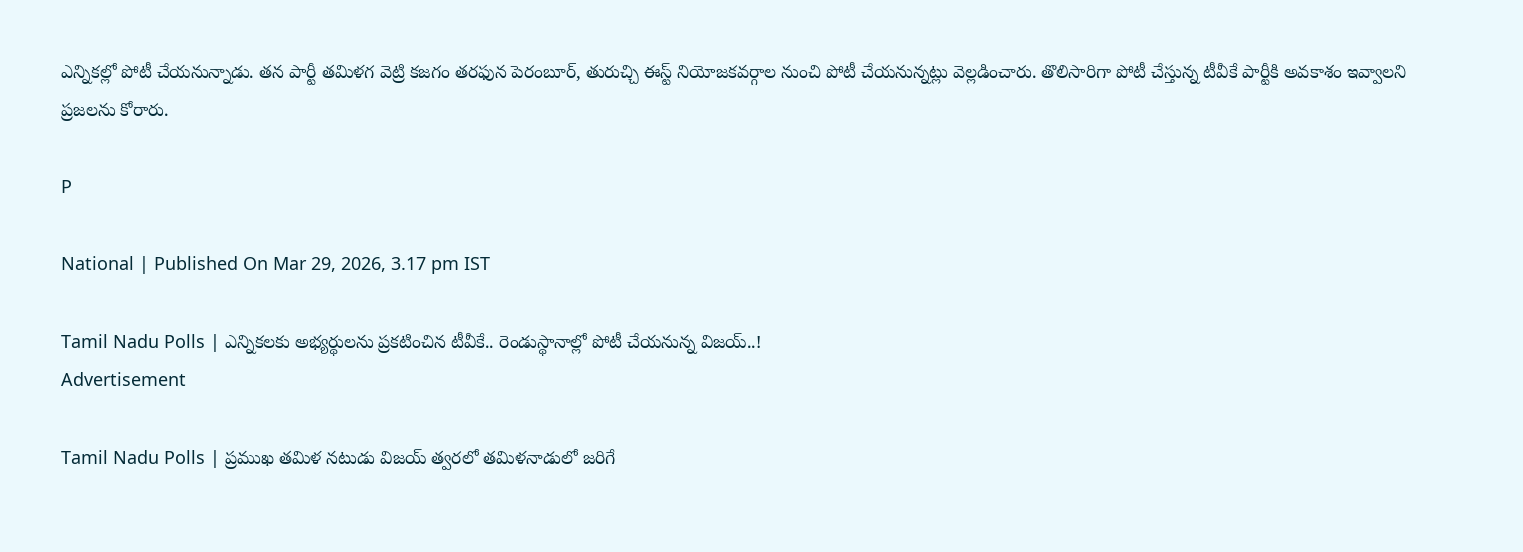ఎన్నిక‌ల్లో పోటీ చేయ‌నున్నాడు. త‌న పార్టీ త‌మిళ‌గ వెట్రి క‌జ‌గం త‌ర‌ఫున పెరంబూర్‌, తురుచ్చి ఈస్ట్ నియోజ‌క‌వ‌ర్గాల నుంచి పోటీ చేయ‌నున్న‌ట్లు వెల్ల‌డించారు. తొలిసారిగా పోటీ చేస్తున్న టీవీకే పార్టీకి అవ‌కాశం ఇవ్వాల‌ని ప్ర‌జ‌ల‌ను కోరారు.

P

National | Published On Mar 29, 2026, 3.17 pm IST

Tamil Nadu Polls | ఎన్నిక‌ల‌కు అభ్య‌ర్థుల‌ను ప్ర‌క‌టించిన టీవీకే.. రెండుస్థానాల్లో పోటీ చేయ‌నున్న విజ‌య్‌..!
Advertisement

Tamil Nadu Polls | ప్ర‌ముఖ త‌మిళ న‌టుడు విజ‌య్ త్వ‌ర‌లో త‌మిళ‌నాడులో జ‌రిగే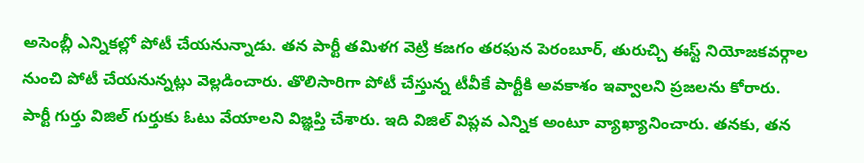అసెంబ్లీ ఎన్నిక‌ల్లో పోటీ చేయ‌నున్నాడు. త‌న పార్టీ త‌మిళ‌గ వెట్రి క‌జ‌గం త‌ర‌ఫున పెరంబూర్‌, తురుచ్చి ఈస్ట్ నియోజ‌క‌వ‌ర్గాల నుంచి పోటీ చేయ‌నున్న‌ట్లు వెల్ల‌డించారు. తొలిసారిగా పోటీ చేస్తున్న టీవీకే పార్టీకి అవ‌కాశం ఇవ్వాల‌ని ప్ర‌జ‌ల‌ను కోరారు. పార్టీ గుర్తు విజిల్ గుర్తుకు ఓటు వేయాల‌ని విజ్ఞ‌ప్తి చేశారు. ఇది విజిల్ విప్ల‌వ ఎన్నిక అంటూ వ్యాఖ్యానించారు. త‌న‌కు, త‌న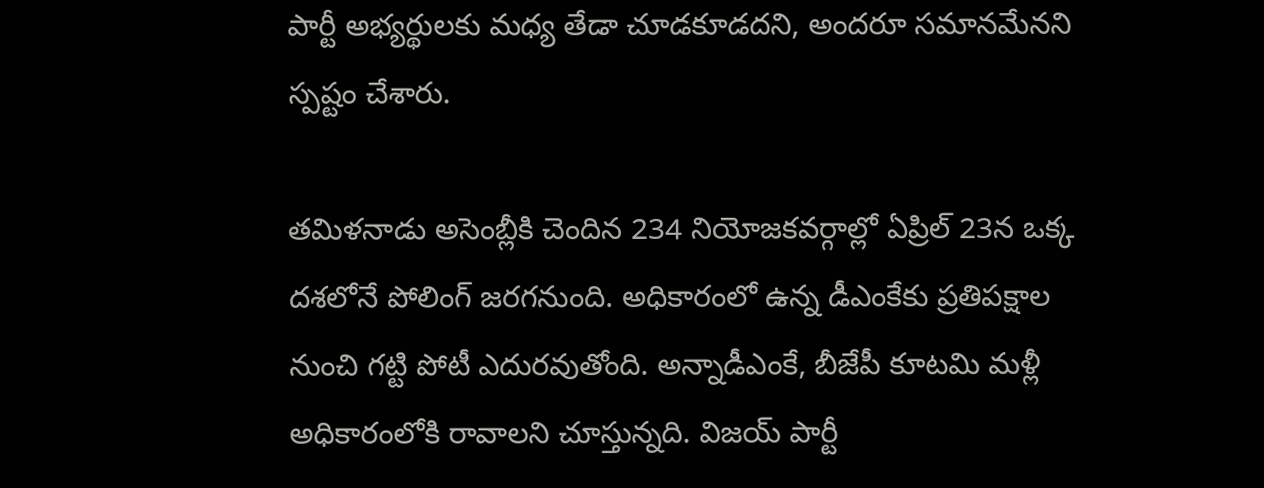పార్టీ అభ్య‌ర్థుల‌కు మ‌ధ్య తేడా చూడకూడదని, అందరూ సమానమేనని స్పష్టం చేశారు.

తమిళనాడు అసెంబ్లీకి చెందిన 234 నియోజకవర్గాల్లో ఏప్రిల్ 23న ఒక్క దశలోనే పోలింగ్ జరగనుంది. అధికారంలో ఉన్న డీఎంకేకు ప్ర‌తిప‌క్షాల నుంచి గ‌ట్టి పోటీ ఎదుర‌వుతోంది. అన్నాడీఎంకే, బీజేపీ కూట‌మి మ‌ళ్లీ అధికారంలోకి రావాల‌ని చూస్తున్న‌ది. విజ‌య్ పార్టీ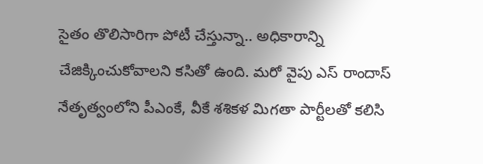సైతం తొలిసారిగా పోటీ చేస్తున్నా.. అధికారాన్ని చేజిక్కించుకోవాల‌ని క‌సితో ఉంది. మ‌రో వైపు ఎస్ రాందాస్ నేతృత్వంలోని పీఎంకే, వీకే శ‌శిక‌ళ మిగ‌తా పార్టీల‌తో క‌లిసి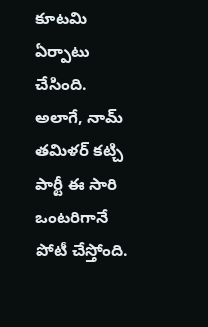కూట‌మి ఏర్పాటు చేసింది. అలాగే, నామ్ త‌మిళ‌ర్ క‌ట్చి పార్టీ ఈ సారి ఒంట‌రిగానే పోటీ చేస్తోంది.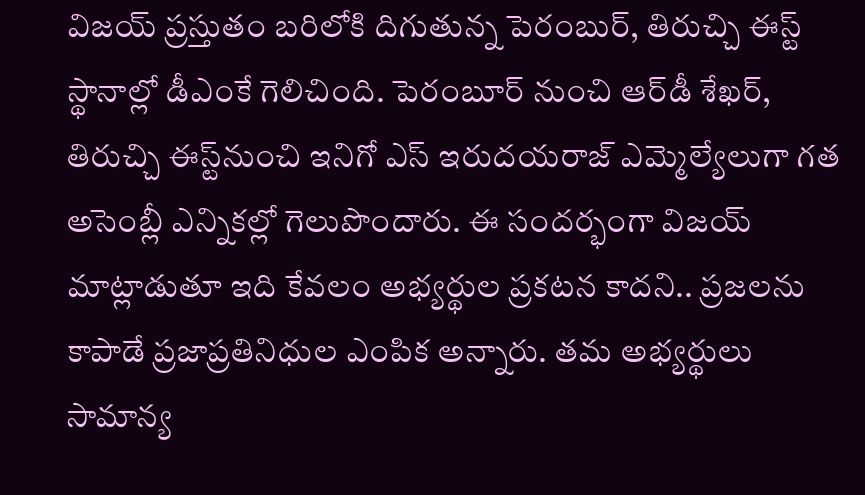విజ‌య్ ప్ర‌స్తుతం బ‌రిలోకి దిగుతున్న పెరంబుర్‌, తిరుచ్చి ఈస్ట్ స్థానాల్లో డీఎంకే గెలిచింది. పెరంబూర్ నుంచి ఆర్‌డీ శేఖ‌ర్‌, తిరుచ్చి ఈస్ట్‌నుంచి ఇనిగో ఎస్ ఇరుద‌య‌రాజ్ ఎమ్మెల్యేలుగా గ‌త అసెంబ్లీ ఎన్నిక‌ల్లో గెలుపొందారు. ఈ సంద‌ర్భంగా విజ‌య్ మాట్లాడుతూ ఇది కేవ‌లం అభ్య‌ర్థుల ప్ర‌క‌ట‌న కాద‌ని.. ప్ర‌జ‌లను కాపాడే ప్ర‌జాప్ర‌తినిధుల ఎంపిక అన్నారు. త‌మ అభ్య‌ర్థులు సామాన్య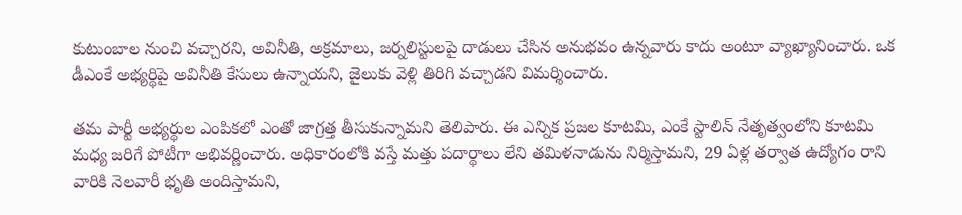కుటుంబాల నుంచి వ‌చ్చార‌ని, అవినీతి, అక్రమాలు, జర్నలిస్టులపై దాడులు చేసిన అనుభవం ఉన్నవారు కాదు అంటూ వ్యాఖ్యానించారు. ఒక డీఎంకే అభ్యర్థిపై అవినీతి కేసులు ఉన్నాయని, జైలుకు వెళ్లి తిరిగి వచ్చాడని విమర్శించారు.

తమ పార్టీ అభ్యర్థుల ఎంపికలో ఎంతో జాగ్రత్త తీసుకున్నామని తెలిపారు. ఈ ఎన్నిక ప్రజల కూటమి, ఎంకే స్టాలిన్ నేతృత్వంలోని కూట‌మి మ‌ధ్య జ‌రిగే పోటీగా అభివ‌ర్ణించారు. అధికారంలోకి వస్తే మత్తు పదార్థాలు లేని తమిళనాడును నిర్మిస్తామని, 29 ఏళ్ల తర్వాత ఉద్యోగం రాని వారికి నెలవారీ భృతి అందిస్తామని,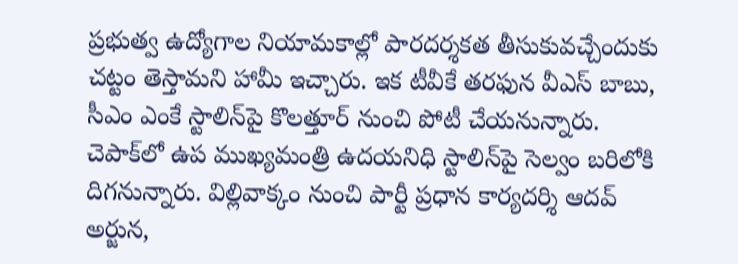ప్రభుత్వ ఉద్యోగాల నియామకాల్లో పారదర్శకత తీసుకువ‌చ్చేందుకు చ‌ట్టం తెస్తామ‌ని హామీ ఇచ్చారు. ఇక టీవీకే తరఫున వీఎస్ బాబు, సీఎం ఎంకే స్టాలిన్‌పై కొలత్తూర్ నుంచి పోటీ చేయనున్నారు. చెపాక్‌లో ఉప ముఖ్యమంత్రి ఉద‌య‌నిధి స్టాలిన్‌పై సెల్వం బరిలోకి దిగనున్నారు. విల్లివాక్కం నుంచి పార్టీ ప్రధాన కార్యదర్శి ఆదవ్ అర్జున,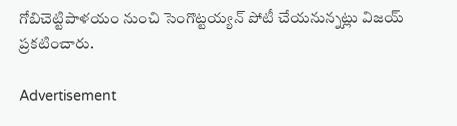గోబిచెట్టిపాళయం నుంచి సెంగొట్టయ్యన్ పోటీ చేయనున్నట్లు విజ‌య్ ప్ర‌క‌టించారు.

Advertisement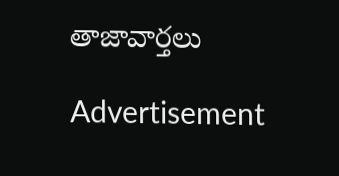తాజావార్తలు

Advertisement